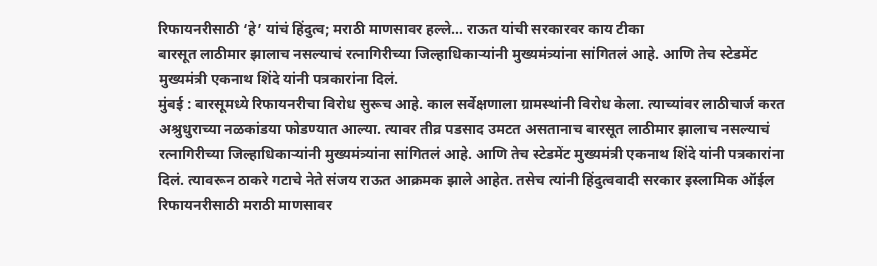रिफायनरीसाठी ‘हे’ यांचं हिंदुत्व; मराठी माणसावर हल्ले… राऊत यांची सरकारवर काय टीका
बारसूत लाठीमार झालाच नसल्याचं रत्नागिरीच्या जिल्हाधिकाऱ्यांनी मुख्यमंत्र्यांना सांगितलं आहे. आणि तेच स्टेडमेंट मुख्यमंत्री एकनाथ शिंदे यांनी पत्रकारांना दिलं.
मुंबई : बारसूमध्ये रिफायनरीचा विरोध सुरूच आहे. काल सर्वेक्षणाला ग्रामस्थांनी विरोध केला. त्याच्यांवर लाठीचार्ज करत अश्रुधुराच्या नळकांडया फोडण्यात आल्या. त्यावर तीव्र पडसाद उमटत असतानाच बारसूत लाठीमार झालाच नसल्याचं रत्नागिरीच्या जिल्हाधिकाऱ्यांनी मुख्यमंत्र्यांना सांगितलं आहे. आणि तेच स्टेडमेंट मुख्यमंत्री एकनाथ शिंदे यांनी पत्रकारांना दिलं. त्यावरून ठाकरे गटाचे नेते संजय राऊत आक्रमक झाले आहेत. तसेच त्यांनी हिंदुत्ववादी सरकार इस्लामिक ऑईल रिफायनरीसाठी मराठी माणसावर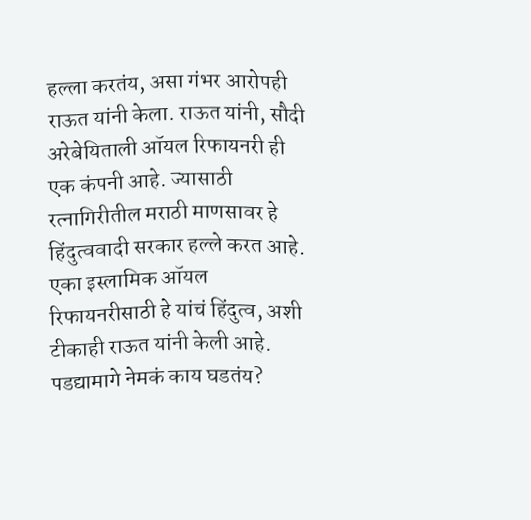हल्ला करतंय, असा गंभर आरोपही राऊत यांनी केला. राऊत यांनी, सौदी अरेबेयिताली ऑयल रिफायनरी ही एक कंपनी आहे. ज्यासाठी रत्नागिरीतील मराठी माणसावर हे हिंदुत्ववादी सरकार हल्ले करत आहे. एका इस्लामिक ऑयल रिफायनरीसाठी हे यांचं हिंदुत्व, अशी टीकाही राऊत यांनी केली आहे.
पडद्यामागे नेमकं काय घडतंय?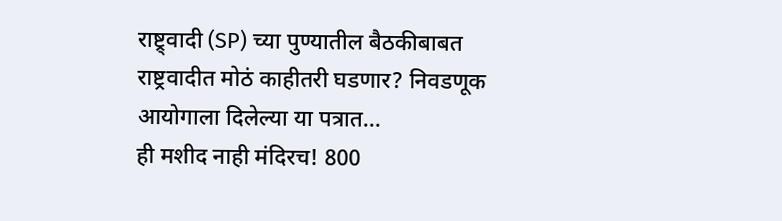राष्ट्र्वादी (SP) च्या पुण्यातील बैठकीबाबत
राष्ट्रवादीत मोठं काहीतरी घडणार? निवडणूक आयोगाला दिलेल्या या पत्रात...
ही मशीद नाही मंदिरच! 800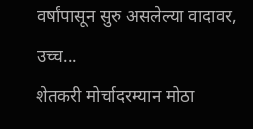वर्षांपासून सुरु असलेल्या वादावर, उच्च...
शेतकरी मोर्चादरम्यान मोठा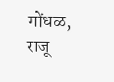गोंधळ, राजू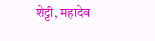शेट्टी, महादेव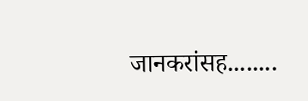जानकरांसह........